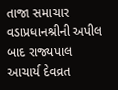તાજા સમાચાર
વડાપ્રધાનશ્રીની અપીલ બાદ રાજ્યપાલ આચાર્ય દેવવ્રત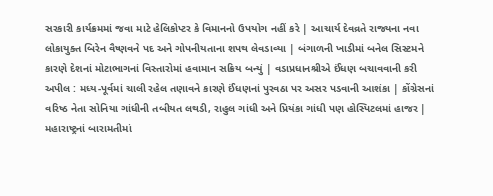સરકારી કાર્યક્રમમાં જવા માટે હેલિકોપ્ટર કે વિમાનનો ઉપયોગ નહીં કરે | આચાર્ય દેવવ્રતે રાજ્યના નવા લોકાયુક્ત બિરેન વૈષ્ણવને પદ અને ગોપનીયતાના શપથ લેવડાવ્યા | બંગાળની ખાડીમાં બનેલ સિસ્ટમને કારણે દેશનાં મોટાભાગનાં વિસ્તારોમાં હવામાન સક્રિય બન્યું | વડાપ્રધાનશ્રીએ ઈંધણ બચાવવાની કરી અપીલ : મધ્ય-પૂર્વમાં ચાલી રહેલ તણાવને કારણે ઈંધણનાં પુરવઠા પર અસર પડવાની આશંકા | કોંગ્રેસનાં વરિષ્ઠ નેતા સોનિયા ગાંધીની તબીયત લથડી, રાહુલ ગાંધી અને પ્રિયંકા ગાંધી પણ હોસ્પિટલમાં હાજર | મહારાષ્ટ્રનાં બારામતીમાં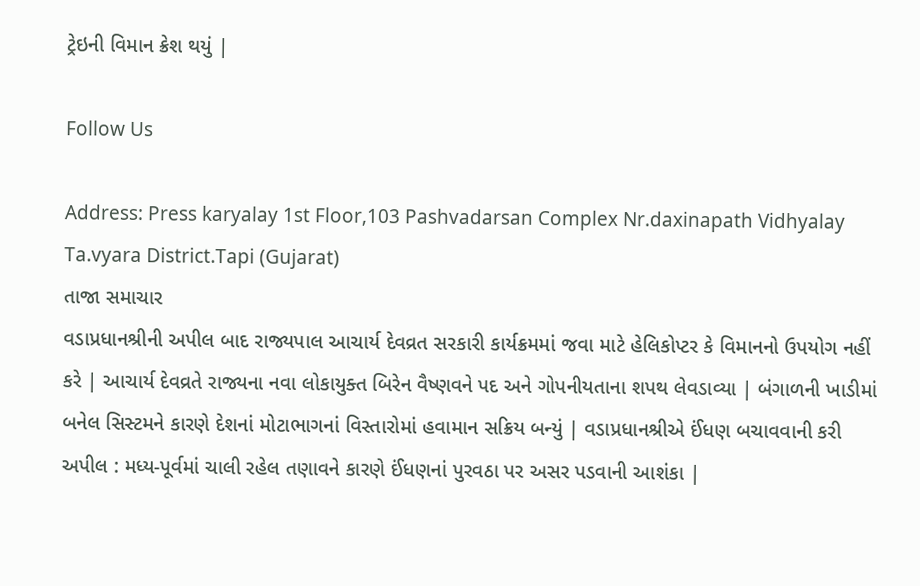ટ્રેઇની વિમાન ક્રેશ થયું |

Follow Us

Address: Press karyalay 1st Floor,103 Pashvadarsan Complex Nr.daxinapath Vidhyalay Ta.vyara District.Tapi (Gujarat)
તાજા સમાચાર
વડાપ્રધાનશ્રીની અપીલ બાદ રાજ્યપાલ આચાર્ય દેવવ્રત સરકારી કાર્યક્રમમાં જવા માટે હેલિકોપ્ટર કે વિમાનનો ઉપયોગ નહીં કરે | આચાર્ય દેવવ્રતે રાજ્યના નવા લોકાયુક્ત બિરેન વૈષ્ણવને પદ અને ગોપનીયતાના શપથ લેવડાવ્યા | બંગાળની ખાડીમાં બનેલ સિસ્ટમને કારણે દેશનાં મોટાભાગનાં વિસ્તારોમાં હવામાન સક્રિય બન્યું | વડાપ્રધાનશ્રીએ ઈંધણ બચાવવાની કરી અપીલ : મધ્ય-પૂર્વમાં ચાલી રહેલ તણાવને કારણે ઈંધણનાં પુરવઠા પર અસર પડવાની આશંકા |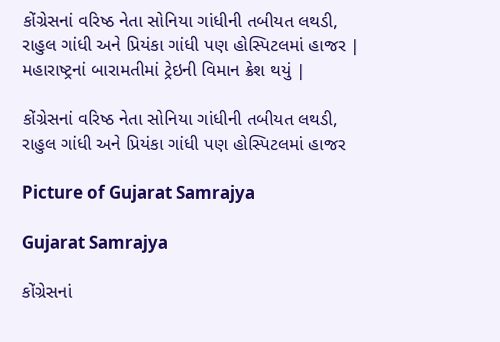કોંગ્રેસનાં વરિષ્ઠ નેતા સોનિયા ગાંધીની તબીયત લથડી, રાહુલ ગાંધી અને પ્રિયંકા ગાંધી પણ હોસ્પિટલમાં હાજર | મહારાષ્ટ્રનાં બારામતીમાં ટ્રેઇની વિમાન ક્રેશ થયું |

કોંગ્રેસનાં વરિષ્ઠ નેતા સોનિયા ગાંધીની તબીયત લથડી, રાહુલ ગાંધી અને પ્રિયંકા ગાંધી પણ હોસ્પિટલમાં હાજર

Picture of Gujarat Samrajya

Gujarat Samrajya

કોંગ્રેસનાં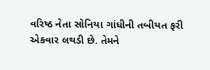વરિષ્ઠ નેતા સોનિયા ગાંધીની તબીયત ફરી એકવાર લથડી છે. તેમને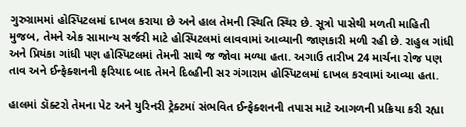ગુરુગ્રામમાં હોસ્પિટલમાં દાખલ કરાયા છે અને હાલ તેમની સ્થિતિ સ્થિર છે. સૂત્રો પાસેથી મળતી માહિતી મુજબ, તેમને એક સામાન્ય સર્જરી માટે હોસ્પિટલમાં લાવવામાં આવ્યાની જાણકારી મળી રહી છે. રાહુલ ગાંધી અને પ્રિયંકા ગાંધી પણ હોસ્પિટલમાં તેમની સાથે જ જોવા મળ્યા હતા. અગાઉ તારીખ 24 માર્ચના રોજ પણ તાવ અને ઈન્ફેક્શનની ફરિયાદ બાદ તેમને દિલ્હીની સર ગંગારામ હોસ્પિટલમાં દાખલ કરવામાં આવ્યા હતા.

હાલમાં ડૉક્ટરો તેમના પેટ અને યુરિનરી ટ્રેક્ટમાં સંભવિત ઈન્ફેક્શનની તપાસ માટે આગળની પ્રક્રિયા કરી રહ્યા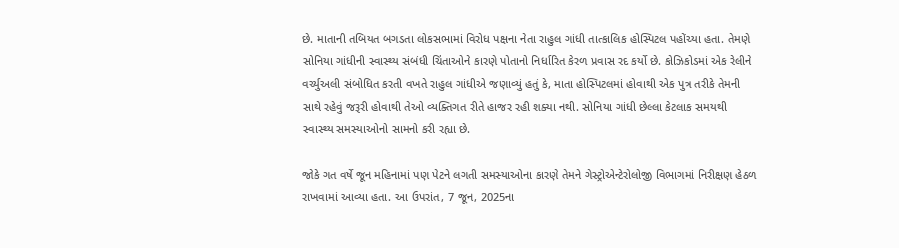છે. માતાની તબિયત બગડતા લોકસભામાં વિરોધ પક્ષના નેતા રાહુલ ગાંધી તાત્કાલિક હોસ્પિટલ પહોંચ્યા હતા. તેમણે સોનિયા ગાંધીની સ્વાસ્થ્ય સંબંધી ચિંતાઓને કારણે પોતાનો નિર્ધારિત કેરળ પ્રવાસ રદ કર્યો છે. કોઝિકોડમાં એક રેલીને વર્ચ્યુઅલી સંબોધિત કરતી વખતે રાહુલ ગાંધીએ જણાવ્યું હતું કે, માતા હોસ્પિટલમાં હોવાથી એક પુત્ર તરીકે તેમની સાથે રહેવું જરૂરી હોવાથી તેઓ વ્યક્તિગત રીતે હાજર રહી શક્યા નથી. સોનિયા ગાંધી છેલ્લા કેટલાક સમયથી સ્વાસ્થ્ય સમસ્યાઓનો સામનો કરી રહ્યા છે.

જોકે ગત વર્ષે જૂન મહિનામાં પણ પેટને લગતી સમસ્યાઓના કારણે તેમને ગેસ્ટ્રોએન્ટેરોલોજી વિભાગમાં નિરીક્ષણ હેઠળ રાખવામાં આવ્યા હતા. આ ઉપરાંત, 7 જૂન, 2025ના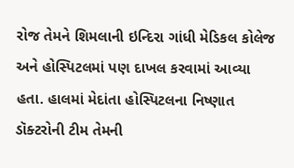રોજ તેમને શિમલાની ઇન્દિરા ગાંધી મેડિકલ કોલેજ અને હોસ્પિટલમાં પણ દાખલ કરવામાં આવ્યા હતા. હાલમાં મેદાંતા હોસ્પિટલના નિષ્ણાત ડૉક્ટરોની ટીમ તેમની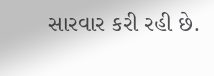સારવાર કરી રહી છે.